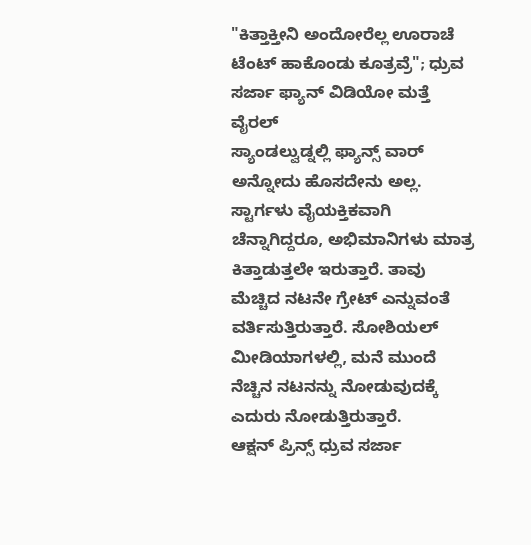"ಕಿತ್ತಾಕ್ತೀನಿ ಅಂದೋರೆಲ್ಲ ಊರಾಚೆ ಟೆಂಟ್ ಹಾಕೊಂಡು ಕೂತ್ರವ್ರೆ"; ಧ್ರುವ ಸರ್ಜಾ ಫ್ಯಾನ್ ವಿಡಿಯೋ ಮತ್ತೆ ವೈರಲ್
ಸ್ಯಾಂಡಲ್ವುಡ್ನಲ್ಲಿ ಫ್ಯಾನ್ಸ್ ವಾರ್ ಅನ್ನೋದು ಹೊಸದೇನು ಅಲ್ಲ. ಸ್ಟಾರ್ಗಳು ವೈಯಕ್ತಿಕವಾಗಿ ಚೆನ್ನಾಗಿದ್ದರೂ, ಅಭಿಮಾನಿಗಳು ಮಾತ್ರ ಕಿತ್ತಾಡುತ್ತಲೇ ಇರುತ್ತಾರೆ. ತಾವು ಮೆಚ್ಚಿದ ನಟನೇ ಗ್ರೇಟ್ ಎನ್ನುವಂತೆ ವರ್ತಿಸುತ್ತಿರುತ್ತಾರೆ. ಸೋಶಿಯಲ್ ಮೀಡಿಯಾಗಳಲ್ಲಿ, ಮನೆ ಮುಂದೆ ನೆಚ್ಚಿನ ನಟನನ್ನು ನೋಡುವುದಕ್ಕೆ ಎದುರು ನೋಡುತ್ತಿರುತ್ತಾರೆ.
ಆಕ್ಷನ್ ಪ್ರಿನ್ಸ್ ಧ್ರುವ ಸರ್ಜಾ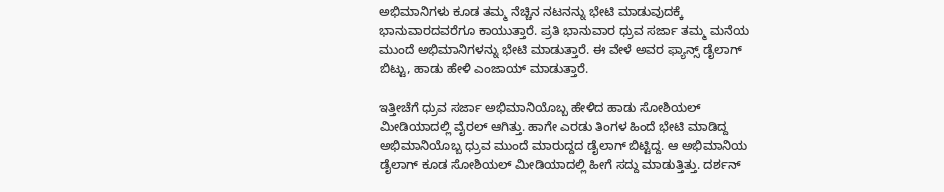ಅಭಿಮಾನಿಗಳು ಕೂಡ ತಮ್ಮ ನೆಚ್ಚಿನ ನಟನನ್ನು ಭೇಟಿ ಮಾಡುವುದಕ್ಕೆ ಭಾನುವಾರದವರೆಗೂ ಕಾಯುತ್ತಾರೆ. ಪ್ರತಿ ಭಾನುವಾರ ಧ್ರುವ ಸರ್ಜಾ ತಮ್ಮ ಮನೆಯ ಮುಂದೆ ಅಭಿಮಾನಿಗಳನ್ನು ಭೇಟಿ ಮಾಡುತ್ತಾರೆ. ಈ ವೇಳೆ ಅವರ ಫ್ಯಾನ್ಸ್ ಡೈಲಾಗ್ ಬಿಟ್ಟು, ಹಾಡು ಹೇಳಿ ಎಂಜಾಯ್ ಮಾಡುತ್ತಾರೆ.

ಇತ್ತೀಚೆಗೆ ಧ್ರುವ ಸರ್ಜಾ ಅಭಿಮಾನಿಯೊಬ್ಬ ಹೇಳಿದ ಹಾಡು ಸೋಶಿಯಲ್ ಮೀಡಿಯಾದಲ್ಲಿ ವೈರಲ್ ಆಗಿತ್ತು. ಹಾಗೇ ಎರಡು ತಿಂಗಳ ಹಿಂದೆ ಭೇಟಿ ಮಾಡಿದ್ದ ಅಭಿಮಾನಿಯೊಬ್ಬ ಧ್ರುವ ಮುಂದೆ ಮಾರುದ್ದದ ಡೈಲಾಗ್ ಬಿಟ್ಟಿದ್ದ. ಆ ಅಭಿಮಾನಿಯ ಡೈಲಾಗ್ ಕೂಡ ಸೋಶಿಯಲ್ ಮೀಡಿಯಾದಲ್ಲಿ ಹೀಗೆ ಸದ್ದು ಮಾಡುತ್ತಿತ್ತು. ದರ್ಶನ್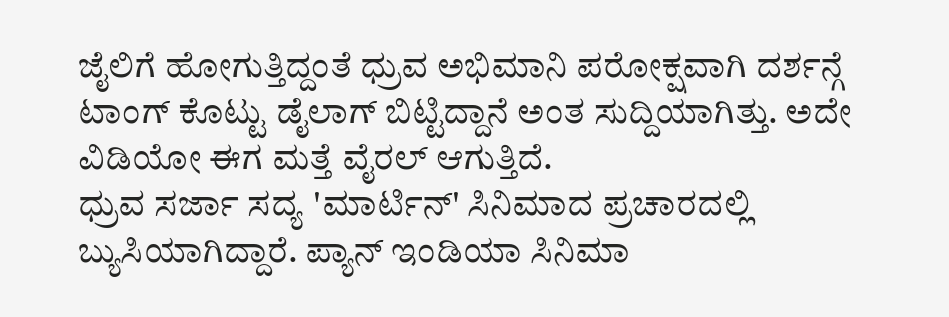ಜೈಲಿಗೆ ಹೋಗುತ್ತಿದ್ದಂತೆ ಧ್ರುವ ಅಭಿಮಾನಿ ಪರೋಕ್ಷವಾಗಿ ದರ್ಶನ್ಗೆ ಟಾಂಗ್ ಕೊಟ್ಟು ಡೈಲಾಗ್ ಬಿಟ್ಟಿದ್ದಾನೆ ಅಂತ ಸುದ್ದಿಯಾಗಿತ್ತು. ಅದೇ ವಿಡಿಯೋ ಈಗ ಮತ್ತೆ ವೈರಲ್ ಆಗುತ್ತಿದೆ.
ಧ್ರುವ ಸರ್ಜಾ ಸದ್ಯ 'ಮಾರ್ಟಿನ್' ಸಿನಿಮಾದ ಪ್ರಚಾರದಲ್ಲಿ ಬ್ಯುಸಿಯಾಗಿದ್ದಾರೆ. ಪ್ಯಾನ್ ಇಂಡಿಯಾ ಸಿನಿಮಾ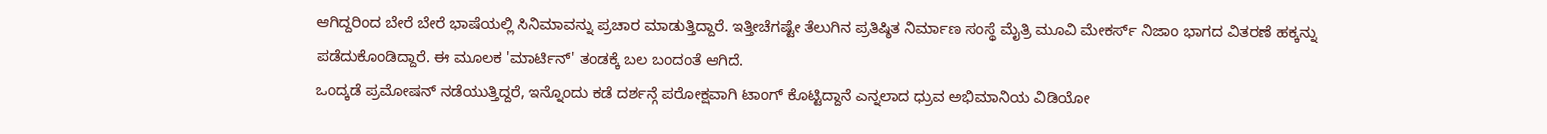ಆಗಿದ್ದರಿಂದ ಬೇರೆ ಬೇರೆ ಭಾಷೆಯಲ್ಲಿ ಸಿನಿಮಾವನ್ನು ಪ್ರಚಾರ ಮಾಡುತ್ತಿದ್ದಾರೆ. ಇತ್ತೀಚೆಗಷ್ಟೇ ತೆಲುಗಿನ ಪ್ರತಿಷ್ಠಿತ ನಿರ್ಮಾಣ ಸಂಸ್ಥೆ ಮೈತ್ರಿ ಮೂವಿ ಮೇಕರ್ಸ್ ನಿಜಾಂ ಭಾಗದ ವಿತರಣೆ ಹಕ್ಕನ್ನು ಪಡೆದುಕೊಂಡಿದ್ದಾರೆ. ಈ ಮೂಲಕ 'ಮಾರ್ಟಿನ್' ತಂಡಕ್ಕೆ ಬಲ ಬಂದಂತೆ ಆಗಿದೆ.
ಒಂದ್ಕಡೆ ಪ್ರಮೋಷನ್ ನಡೆಯುತ್ತಿದ್ದರೆ, ಇನ್ನೊಂದು ಕಡೆ ದರ್ಶನ್ಗೆ ಪರೋಕ್ಷವಾಗಿ ಟಾಂಗ್ ಕೊಟ್ಟಿದ್ದಾನೆ ಎನ್ನಲಾದ ಧ್ರುವ ಅಭಿಮಾನಿಯ ವಿಡಿಯೋ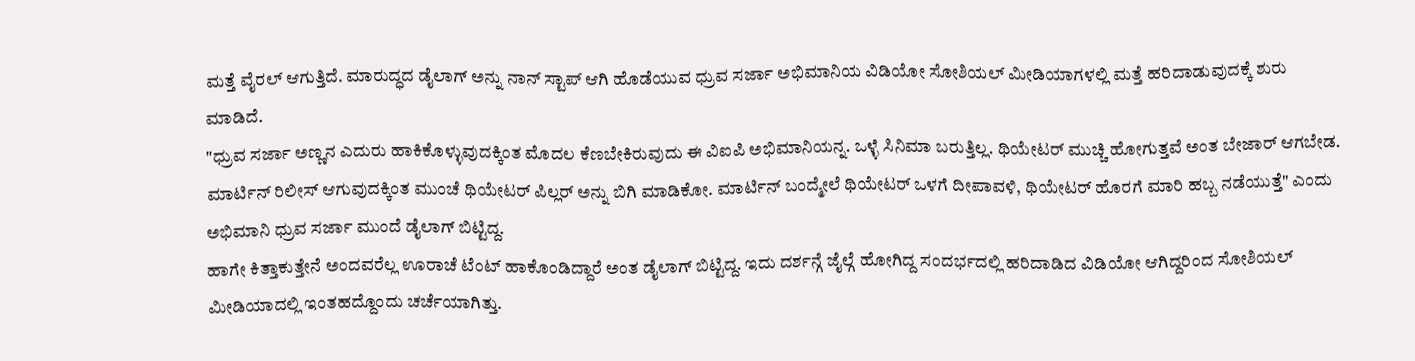ಮತ್ತೆ ವೈರಲ್ ಆಗುತ್ತಿದೆ. ಮಾರುದ್ಧದ ಡೈಲಾಗ್ ಅನ್ನು ನಾನ್ ಸ್ಟಾಪ್ ಆಗಿ ಹೊಡೆಯುವ ಧ್ರುವ ಸರ್ಜಾ ಅಭಿಮಾನಿಯ ವಿಡಿಯೋ ಸೋಶಿಯಲ್ ಮೀಡಿಯಾಗಳಲ್ಲಿ ಮತ್ತೆ ಹರಿದಾಡುವುದಕ್ಕೆ ಶುರು ಮಾಡಿದೆ.
"ಧ್ರುವ ಸರ್ಜಾ ಅಣ್ಣನ ಎದುರು ಹಾಕಿಕೊಳ್ಳುವುದಕ್ಕಿಂತ ಮೊದಲ ಕೆಣಬೇಕಿರುವುದು ಈ ವಿಐಪಿ ಅಭಿಮಾನಿಯನ್ನ. ಒಳ್ಳೆ ಸಿನಿಮಾ ಬರುತ್ತಿಲ್ಲ. ಥಿಯೇಟರ್ ಮುಚ್ಚಿ ಹೋಗುತ್ತವೆ ಅಂತ ಬೇಜಾರ್ ಆಗಬೇಡ. ಮಾರ್ಟಿನ್ ರಿಲೀಸ್ ಆಗುವುದಕ್ಕಿಂತ ಮುಂಚೆ ಥಿಯೇಟರ್ ಪಿಲ್ಲರ್ ಅನ್ನು ಬಿಗಿ ಮಾಡಿಕೋ. ಮಾರ್ಟಿನ್ ಬಂದ್ಮೇಲೆ ಥಿಯೇಟರ್ ಒಳಗೆ ದೀಪಾವಳಿ, ಥಿಯೇಟರ್ ಹೊರಗೆ ಮಾರಿ ಹಬ್ಬ ನಡೆಯುತ್ತೆ" ಎಂದು ಅಭಿಮಾನಿ ಧ್ರುವ ಸರ್ಜಾ ಮುಂದೆ ಡೈಲಾಗ್ ಬಿಟ್ಟಿದ್ದ.
ಹಾಗೇ ಕಿತ್ತಾಕುತ್ತೇನೆ ಅಂದವರೆಲ್ಲ ಊರಾಚೆ ಟೆಂಟ್ ಹಾಕೊಂಡಿದ್ದಾರೆ ಅಂತ ಡೈಲಾಗ್ ಬಿಟ್ಟಿದ್ದ. ಇದು ದರ್ಶನ್ಗೆ ಜೈಲ್ಗೆ ಹೋಗಿದ್ದ ಸಂದರ್ಭದಲ್ಲಿ ಹರಿದಾಡಿದ ವಿಡಿಯೋ ಆಗಿದ್ದರಿಂದ ಸೋಶಿಯಲ್ ಮೀಡಿಯಾದಲ್ಲಿ ಇಂತಹದ್ದೊಂದು ಚರ್ಚೆಯಾಗಿತ್ತು.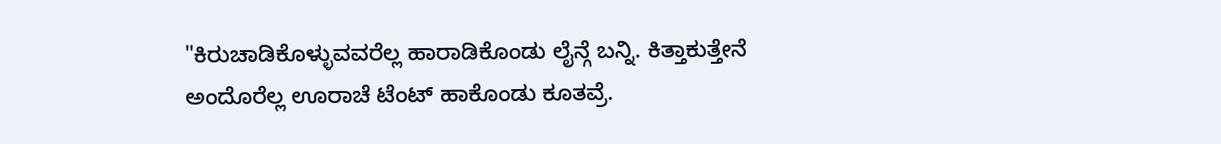"ಕಿರುಚಾಡಿಕೊಳ್ಳುವವರೆಲ್ಲ ಹಾರಾಡಿಕೊಂಡು ಲೈನ್ಗೆ ಬನ್ನಿ. ಕಿತ್ತಾಕುತ್ತೇನೆ ಅಂದೊರೆಲ್ಲ ಊರಾಚೆ ಟೆಂಟ್ ಹಾಕೊಂಡು ಕೂತವ್ರೆ.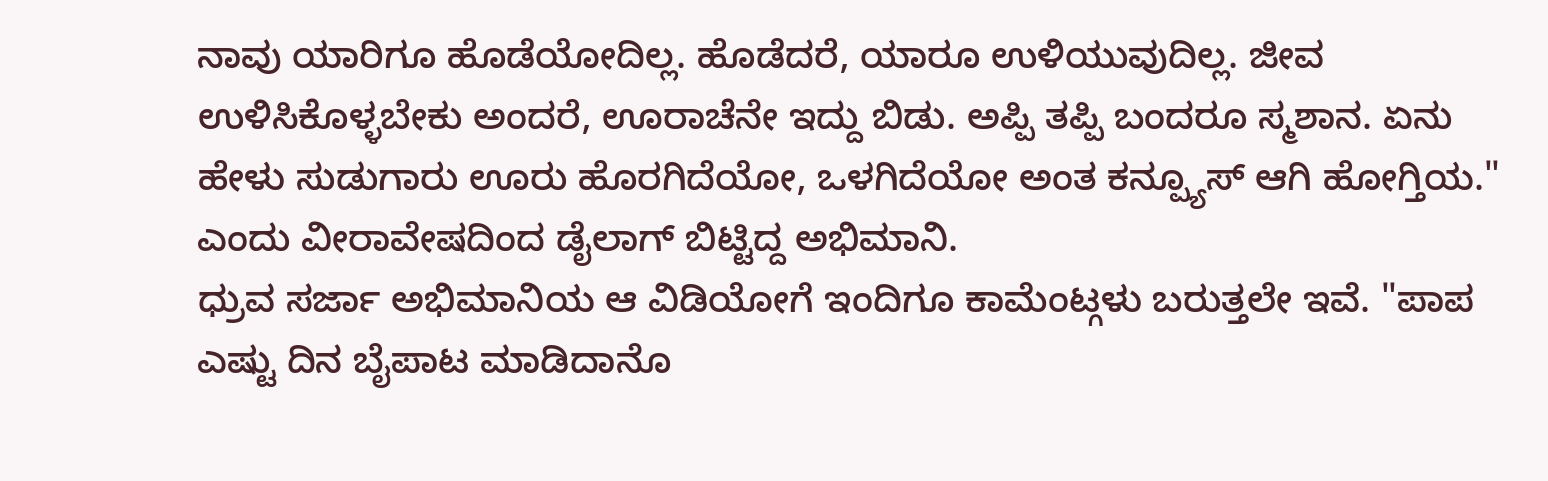ನಾವು ಯಾರಿಗೂ ಹೊಡೆಯೋದಿಲ್ಲ. ಹೊಡೆದರೆ, ಯಾರೂ ಉಳಿಯುವುದಿಲ್ಲ. ಜೀವ ಉಳಿಸಿಕೊಳ್ಳಬೇಕು ಅಂದರೆ, ಊರಾಚೆನೇ ಇದ್ದು ಬಿಡು. ಅಪ್ಪಿ ತಪ್ಪಿ ಬಂದರೂ ಸ್ಮಶಾನ. ಏನು ಹೇಳು ಸುಡುಗಾರು ಊರು ಹೊರಗಿದೆಯೋ, ಒಳಗಿದೆಯೋ ಅಂತ ಕನ್ಪ್ಯೂಸ್ ಆಗಿ ಹೋಗ್ತಿಯ." ಎಂದು ವೀರಾವೇಷದಿಂದ ಡೈಲಾಗ್ ಬಿಟ್ಟಿದ್ದ ಅಭಿಮಾನಿ.
ಧ್ರುವ ಸರ್ಜಾ ಅಭಿಮಾನಿಯ ಆ ವಿಡಿಯೋಗೆ ಇಂದಿಗೂ ಕಾಮೆಂಟ್ಗಳು ಬರುತ್ತಲೇ ಇವೆ. "ಪಾಪ ಎಷ್ಟು ದಿನ ಬೈಪಾಟ ಮಾಡಿದಾನೊ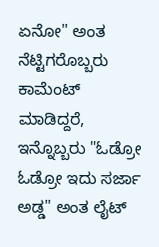ಏನೋ" ಅಂತ ನೆಟ್ಟಿಗರೊಬ್ಬರು ಕಾಮೆಂಟ್ ಮಾಡಿದ್ದರೆ, ಇನ್ನೊಬ್ಬರು "ಓಡ್ರೋ ಓಡ್ರೋ ಇದು ಸರ್ಜಾ ಅಡ್ಡ" ಅಂತ ಲೈಟ್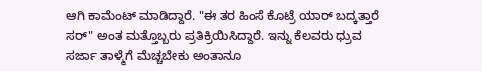ಆಗಿ ಕಾಮೆಂಟ್ ಮಾಡಿದ್ದಾರೆ. "ಈ ತರ ಹಿಂಸೆ ಕೊಟ್ರೆ ಯಾರ್ ಬದ್ಕತ್ತಾರೆ ಸರ್" ಅಂತ ಮತ್ತೊಬ್ಬರು ಪ್ರತಿಕ್ರಿಯಿಸಿದ್ದಾರೆ. ಇನ್ನು ಕೆಲವರು ಧ್ರುವ ಸರ್ಜಾ ತಾಳ್ಮೆಗೆ ಮೆಚ್ಚಬೇಕು ಅಂತಾನೂ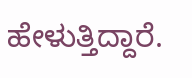ಹೇಳುತ್ತಿದ್ದಾರೆ.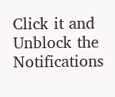Click it and Unblock the Notifications